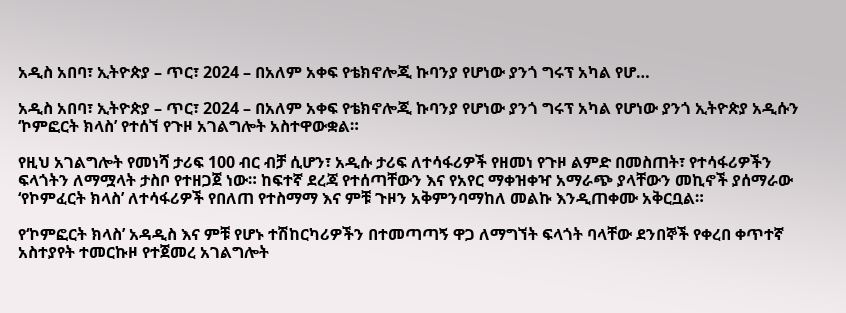አዲስ አበባ፣ ኢትዮጵያ – ጥር፣ 2024 – በአለም አቀፍ የቴክኖሎጂ ኩባንያ የሆነው ያንጎ ግሩፕ አካል የሆ…

አዲስ አበባ፣ ኢትዮጵያ – ጥር፣ 2024 – በአለም አቀፍ የቴክኖሎጂ ኩባንያ የሆነው ያንጎ ግሩፕ አካል የሆነው ያንጎ ኢትዮጵያ አዲሱን
‘ኮምፎርት ክላስ’ የተሰኘ የጉዞ አገልግሎት አስተዋውቋል።

የዚህ አገልግሎት የመነሻ ታሪፍ 100 ብር ብቻ ሲሆን፣ አዲሱ ታሪፍ ለተሳፋሪዎች የዘመነ የጉዞ ልምድ በመስጠት፣ የተሳፋሪዎችን ፍላጎትን ለማሟላት ታስቦ የተዘጋጀ ነው። ከፍተኛ ደረጃ የተሰጣቸውን እና የአየር ማቀዝቀዣ አማራጭ ያላቸውን መኪኖች ያሰማራው ‘የኮምፈርት ክላስ’ ለተሳፋሪዎች የበለጠ የተስማማ እና ምቹ ጉዞን አቅምንባማከለ መልኩ እንዲጠቀሙ አቅርቧል።

የ‘ኮምፎርት ክላስ’ አዳዲስ እና ምቹ የሆኑ ተሽከርካሪዎችን በተመጣጣኝ ዋጋ ለማግኘት ፍላጎት ባላቸው ደንበኞች የቀረበ ቀጥተኛ
አስተያየት ተመርኩዞ የተጀመረ አገልግሎት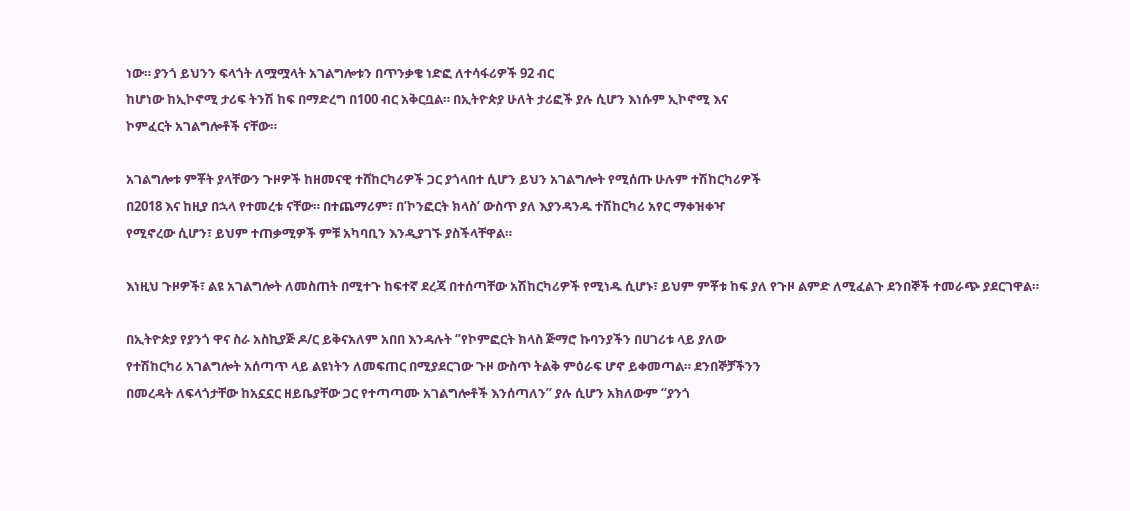ነው። ያንጎ ይህንን ፍላጎት ለሟሟላት አገልግሎቱን በጥንቃቄ ነድፎ ለተሳፋሪዎች 92 ብር
ከሆነው ከኢኮኖሚ ታሪፍ ትንሽ ከፍ በማድረግ በ100 ብር አቅርቧል። በኢትዮጵያ ሁለት ታሪፎች ያሉ ሲሆን እነሱም ኢኮኖሚ እና
ኮምፈርት አገልግሎቶች ናቸው።

አገልግሎቱ ምቾት ያላቸውን ጉዞዎች ከዘመናዊ ተሸከርካሪዎች ጋር ያጎላበተ ሲሆን ይህን አገልግሎት የሚሰጡ ሁሉም ተሽከርካሪዎች
በ2018 እና ከዚያ በኋላ የተመረቱ ናቸው። በተጨማሪም፣ በ’ኮንፎርት ክላስ’ ውስጥ ያለ እያንዳንዱ ተሽከርካሪ አየር ማቀዝቀዣ
የሚኖረው ሲሆን፣ ይህም ተጠቃሚዎች ምቹ አካባቢን እንዲያገኙ ያስችላቸዋል።

እነዚህ ጉዞዎች፣ ልዩ አገልግሎት ለመስጠት በሚተጉ ከፍተኛ ደረጃ በተሰጣቸው አሽከርካሪዎች የሚነዱ ሲሆኑ፣ ይህም ምቾቱ ከፍ ያለ የጉዞ ልምድ ለሚፈልጉ ደንበኞች ተመራጭ ያደርገዋል።

በኢትዮጵያ የያንጎ ዋና ስራ አስኪያጅ ዶ/ር ይቅናአለም አበበ እንዳሉት ‘’የኮምፎርት ክላስ ጅማሮ ኩባንያችን በሀገሪቱ ላይ ያለው
የተሽከርካሪ አገልግሎት አሰጣጥ ላይ ልዩነትን ለመፍጠር በሚያደርገው ጉዞ ውስጥ ትልቅ ምዕራፍ ሆኖ ይቀመጣል። ደንበኞቻችንን
በመረዳት ለፍላጎታቸው ከአኗኗር ዘይቤያቸው ጋር የተጣጣሙ አገልግሎቶች እንሰጣለን” ያሉ ሲሆን አክለውም “ያንጎ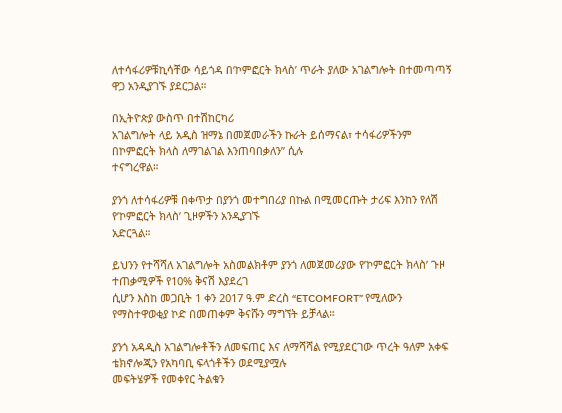ለተሳፋሪዎቹኪሳቸው ሳይጎዳ በ‘ኮምፎርት ክላስ’ ጥራት ያለው አገልግሎት በተመጣጣኝ ዋጋ አንዲያገኙ ያደርጋል።

በኢትዮጵያ ውስጥ በተሽከርካሪ
አገልግሎት ላይ አዲስ ዝማኔ በመጀመራችን ኩራት ይሰማናል፣ ተሳፋሪዎችንም በኮምፎርት ክላስ ለማገልገል እንጠባበቃለን” ሲሉ
ተናግረዋል።

ያንጎ ለተሳፋሪዎቹ በቀጥታ በያንጎ መተግበሪያ በኩል በሚመርጡት ታሪፍ እንከን የለሽ
የ’ኮምፎርት ክላስ’ ጊዞዎችን አንዲያገኙ
አድርጓል።

ይህንን የተሻሻለ አገልግሎት አስመልክቶም ያንጎ ለመጀመሪያው የ’ኮምፎርት ክላስ’ ጉዞ ተጠቃሚዎች የ10% ቅናሽ እያደረገ
ሲሆን እስከ መጋቢት 1 ቀን 2017 ዓ.ም ድረስ “ETCOMFORT” የሚለውን የማስተዋወቂያ ኮድ በመጠቀም ቅናሹን ማግኘት ይቻላል።

ያንጎ አዳዲስ አገልግሎቶችን ለመፍጠር እና ለማሻሻል የሚያደርገው ጥረት ዓለም አቀፍ ቴክኖሎጂን የአካባቢ ፍላጎቶችን ወደሚያሟሉ
መፍትሄዎች የመቀየር ትልቁን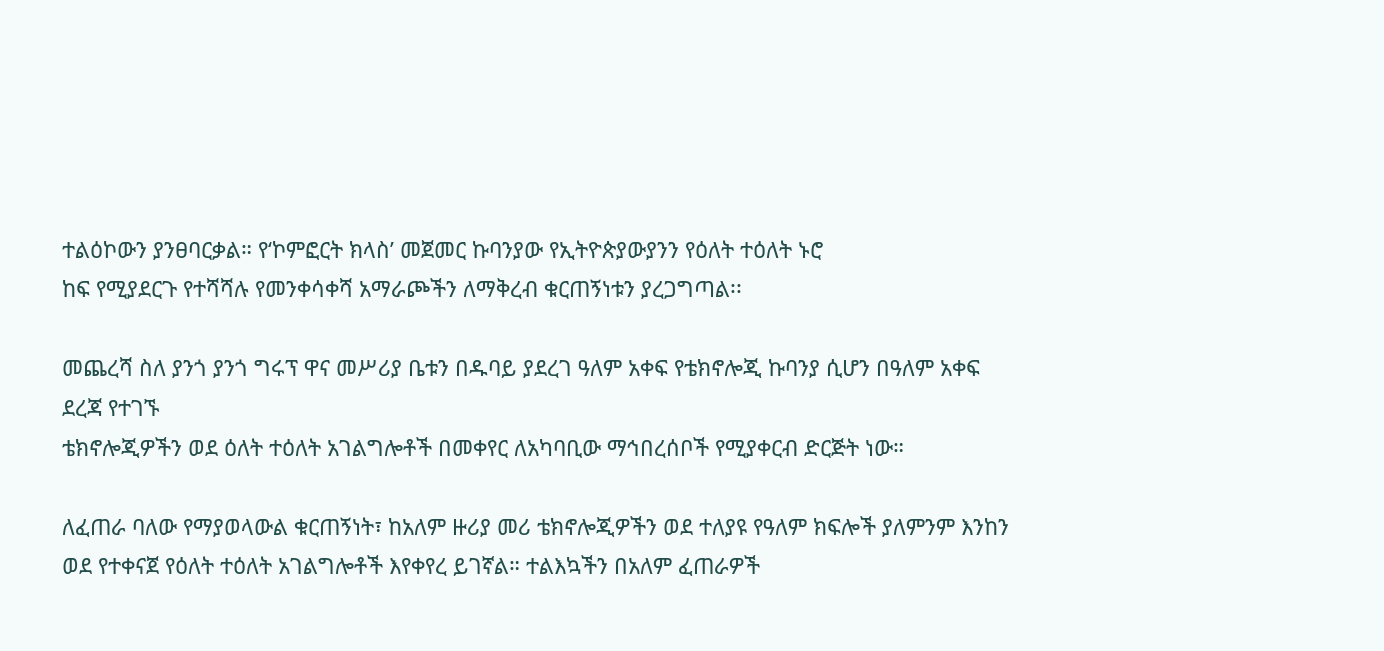ተልዕኮውን ያንፀባርቃል። የ‘ኮምፎርት ክላስ’ መጀመር ኩባንያው የኢትዮጵያውያንን የዕለት ተዕለት ኑሮ
ከፍ የሚያደርጉ የተሻሻሉ የመንቀሳቀሻ አማራጮችን ለማቅረብ ቁርጠኝነቱን ያረጋግጣል፡፡

መጨረሻ ስለ ያንጎ ያንጎ ግሩፕ ዋና መሥሪያ ቤቱን በዱባይ ያደረገ ዓለም አቀፍ የቴክኖሎጂ ኩባንያ ሲሆን በዓለም አቀፍ ደረጃ የተገኙ
ቴክኖሎጂዎችን ወደ ዕለት ተዕለት አገልግሎቶች በመቀየር ለአካባቢው ማኅበረሰቦች የሚያቀርብ ድርጅት ነው።

ለፈጠራ ባለው የማያወላውል ቁርጠኝነት፣ ከአለም ዙሪያ መሪ ቴክኖሎጂዎችን ወደ ተለያዩ የዓለም ክፍሎች ያለምንም እንከን ወደ የተቀናጀ የዕለት ተዕለት አገልግሎቶች እየቀየረ ይገኛል። ተልእኳችን በአለም ፈጠራዎች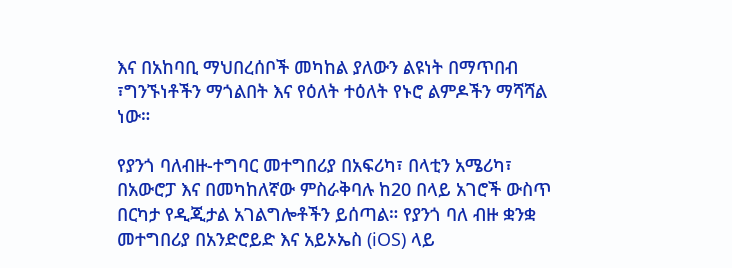እና በአከባቢ ማህበረሰቦች መካከል ያለውን ልዩነት በማጥበብ ፣ግንኙነቶችን ማጎልበት እና የዕለት ተዕለት የኑሮ ልምዶችን ማሻሻል ነው።

የያንጎ ባለብዙ-ተግባር መተግበሪያ በአፍሪካ፣ በላቲን አሜሪካ፣ በአውሮፓ እና በመካከለኛው ምስራቅባሉ ከ20 በላይ አገሮች ውስጥ በርካታ የዲጂታል አገልግሎቶችን ይሰጣል። የያንጎ ባለ ብዙ ቋንቋ መተግበሪያ በአንድሮይድ እና አይኦኤስ (iOS) ላይ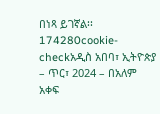በነጻ ይገኛል፡፡
174280cookie-checkአዲስ አበባ፣ ኢትዮጵያ – ጥር፣ 2024 – በአለም አቀፍ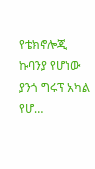የቴክኖሎጂ ኩባንያ የሆነው ያንጎ ግሩፕ አካል የሆ…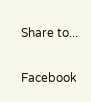Share to...

Facebook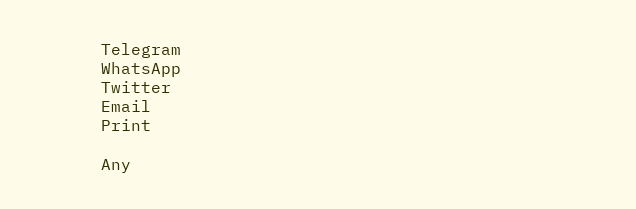Telegram
WhatsApp
Twitter
Email
Print

Any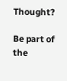Thought?

Be part of the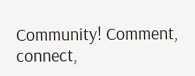Community! Comment, connect,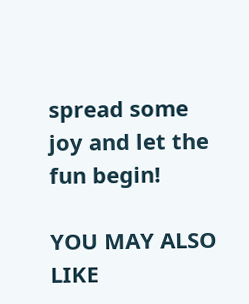spread some joy and let the fun begin!

YOU MAY ALSO LIKE